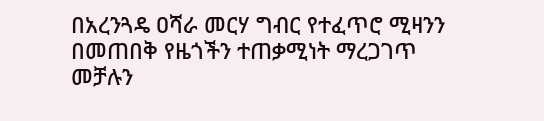በአረንጓዴ ዐሻራ መርሃ ግብር የተፈጥሮ ሚዛንን በመጠበቅ የዜጎችን ተጠቃሚነት ማረጋገጥ መቻሉን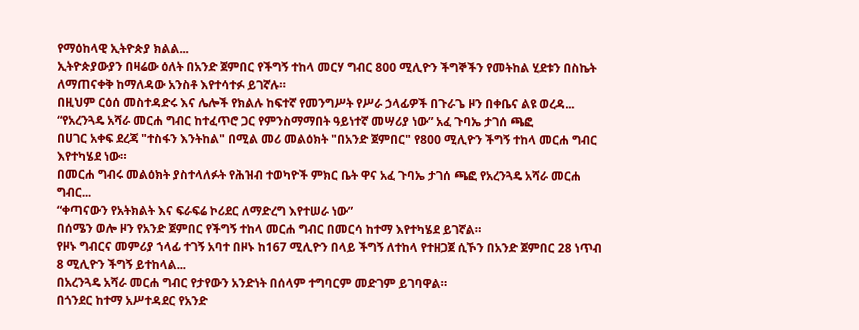የማዕከላዊ ኢትዮጵያ ክልል...
ኢትዮጵያውያን በዛሬው ዕለት በአንድ ጀምበር የችግኝ ተከላ መርሃ ግብር 800 ሚሊዮን ችግኞችን የመትከል ሂደቱን በስኬት ለማጠናቀቅ ከማለዳው አንስቶ እየተሳተፉ ይገኛሉ።
በዚህም ርዕሰ መስተዳድሩ እና ሌሎች የክልሉ ከፍተኛ የመንግሥት የሥራ ኃላፊዎች በጉራጌ ዞን በቀቤና ልዩ ወረዳ...
“የአረንጓዴ አሻራ መርሐ ግብር ከተፈጥሮ ጋር የምንስማማበት ዓይነተኛ መሣሪያ ነው” አፈ ጉባኤ ታገሰ ጫፎ
በሀገር አቀፍ ደረጃ "ተስፋን እንትከል" በሚል መሪ መልዕክት "በአንድ ጀምበር" የ800 ሚሊዮን ችግኝ ተከላ መርሐ ግብር እየተካሄደ ነው።
በመርሐ ግብሩ መልዕክት ያስተላለፉት የሕዝብ ተወካዮች ምክር ቤት ዋና አፈ ጉባኤ ታገሰ ጫፎ የአረንጓዴ አሻራ መርሐ ግብር...
“ቀጣናውን የአትክልት እና ፍራፍሬ ኮሪደር ለማድረግ እየተሠራ ነው”
በሰሜን ወሎ ዞን የአንድ ጀምበር የችግኝ ተከላ መርሐ ግብር በመርሳ ከተማ እየተካሄደ ይገኛል።
የዞኑ ግብርና መምሪያ ኀላፊ ተገኝ አባተ በዞኑ ከ167 ሚሊዮን በላይ ችግኝ ለተከላ የተዘጋጀ ሲኾን በአንድ ጀምበር 28 ነጥብ 8 ሚሊዮን ችግኝ ይተከላል...
በአረንጓዴ አሻራ መርሐ ግብር የታየውን አንድነት በሰላም ተግባርም መድገም ይገባዋል።
በጎንደር ከተማ አሥተዳደር የአንድ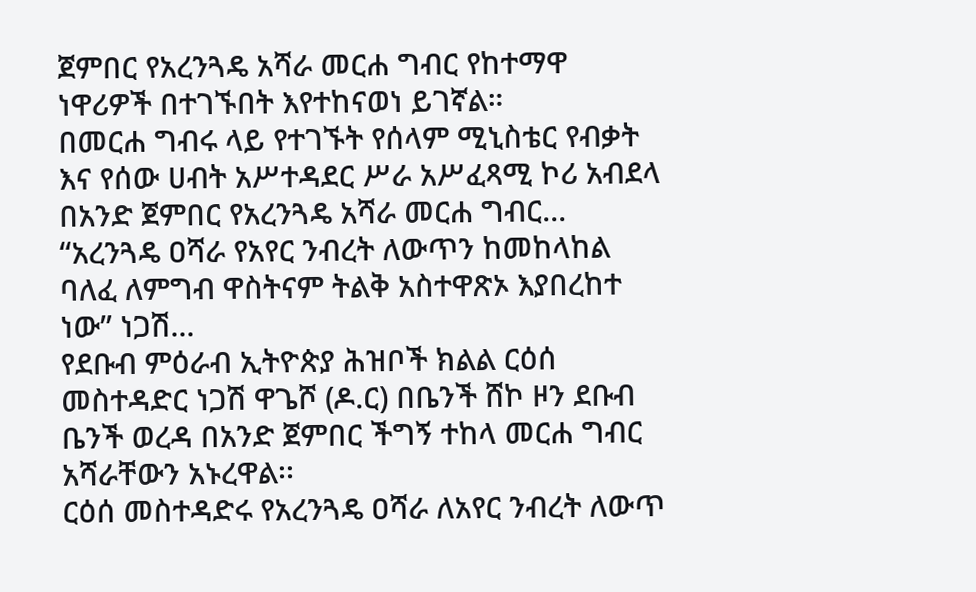ጀምበር የአረንጓዴ አሻራ መርሐ ግብር የከተማዋ ነዋሪዎች በተገኙበት እየተከናወነ ይገኛል።
በመርሐ ግብሩ ላይ የተገኙት የሰላም ሚኒስቴር የብቃት እና የሰው ሀብት አሥተዳደር ሥራ አሥፈጻሚ ኮሪ አብደላ በአንድ ጀምበር የአረንጓዴ አሻራ መርሐ ግብር...
“አረንጓዴ ዐሻራ የአየር ንብረት ለውጥን ከመከላከል ባለፈ ለምግብ ዋስትናም ትልቅ አስተዋጽኦ እያበረከተ ነው” ነጋሽ...
የደቡብ ምዕራብ ኢትዮጵያ ሕዝቦች ክልል ርዕሰ መስተዳድር ነጋሽ ዋጌሾ (ዶ.ር) በቤንች ሸኮ ዞን ደቡብ ቤንች ወረዳ በአንድ ጀምበር ችግኝ ተከላ መርሐ ግብር አሻራቸውን አኑረዋል፡፡
ርዕሰ መስተዳድሩ የአረንጓዴ ዐሻራ ለአየር ንብረት ለውጥ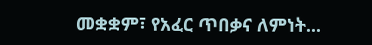መቋቋም፣ የአፈር ጥበቃና ለምነት...